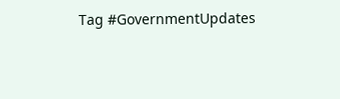Tag #GovernmentUpdates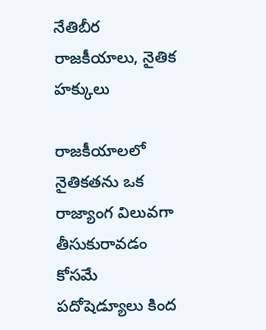నేతిబీర రాజకీయాలు, నైతిక హక్కులు

రాజకీయాలలో నైతికతను ఒక రాజ్యాంగ విలువగా తీసుకురావడం కోసమే పదోషెడ్యూలు కింద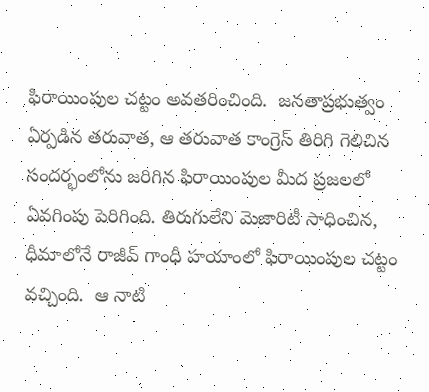ఫిరాయింపుల చట్టం అవతరించింది.  జనతాప్రభుత్వం ఏర్పడిన తరువాత, ఆ తరువాత కాంగ్రెస్‌ తిరిగి గెలిచిన సందర్భంలోను జరిగిన ఫిరాయింపుల మీద ప్రజలలో ఏవగింపు పెరిగింది. తిరుగులేని మెజారిటీ సాధించిన, ధీమాలోనే రాజీవ్‌ గాంధీ హయాంలో ఫిరాయింపుల చట్టం వచ్చింది.  ఆ నాటి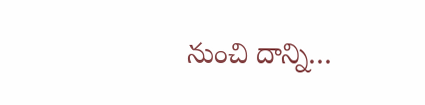నుంచి దాన్ని…